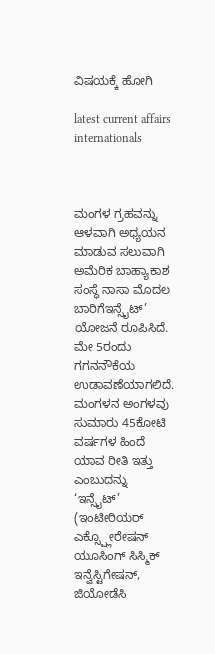ವಿಷಯಕ್ಕೆ ಹೋಗಿ

latest current affairs internationals



ಮಂಗಳ ಗ್ರಹವನ್ನು ಆಳವಾಗಿ ಅಧ್ಯಯನ ಮಾಡುವ ಸಲುವಾಗಿ ಅಮೆರಿಕ ಬಾಹ್ಯಾಕಾಶ ಸಂಸ್ಥೆ ನಾಸಾ ಮೊದಲ ಬಾರಿಗೆಇನ್ಸೈಟ್‌’ ಯೋಜನೆ ರೂಪಿಸಿದೆ.
ಮೇ 5ರಂದು ಗಗನನೌಕೆಯ ಉಡಾವಣೆಯಾಗಲಿದೆ.
ಮಂಗಳನ ಅಂಗಳವು ಸುಮಾರು 45ಕೋಟಿ ವರ್ಷಗಳ ಹಿಂದೆ ಯಾವ ರೀತಿ ಇತ್ತು ಎಂಬುದನ್ನು  ‘ಇನ್ಸೈಟ್‌’ (ಇಂಟೀರಿಯರ್ ಎಕ್ಸ್ಪ್ಲೋರೇಷನ್ ಯೂಸಿಂಗ್ ಸಿಸ್ಮಿಕ್ ಇನ್ವೆಸ್ಟಿಗೇಷನ್, ಜಿಯೋಡೆಸಿ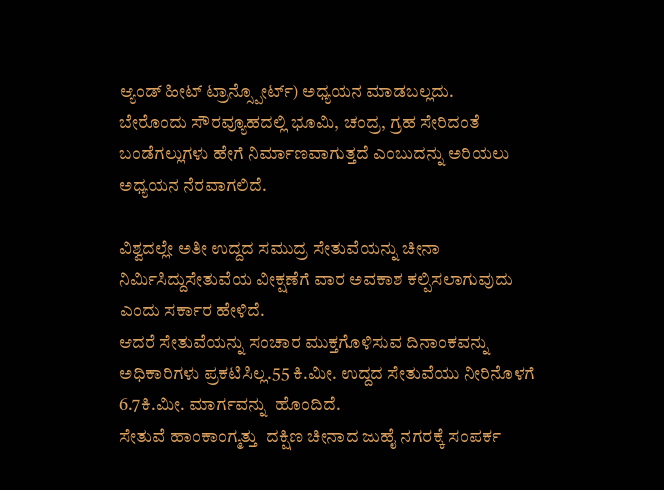ಆ್ಯಂಡ್ ಹೀಟ್ ಟ್ರಾನ್ಸ್ಪೋರ್ಟ್) ಅಧ್ಯಯನ ಮಾಡಬಲ್ಲದು.
ಬೇರೊಂದು ಸೌರವ್ಯೂಹದಲ್ಲಿ ಭೂಮಿ, ಚಂದ್ರ, ಗ್ರಹ ಸೇರಿದಂತೆ ಬಂಡೆಗಲ್ಲುಗಳು ಹೇಗೆ ನಿರ್ಮಾಣವಾಗುತ್ತದೆ ಎಂಬುದನ್ನು ಅರಿಯಲು ಅಧ್ಯಯನ ನೆರವಾಗಲಿದೆ.

ವಿಶ್ವದಲ್ಲೇ ಅತೀ ಉದ್ದದ ಸಮುದ್ರ ಸೇತುವೆಯನ್ನು ಚೀನಾ ನಿರ್ಮಿಸಿದ್ದುಸೇತುವೆಯ ವೀಕ್ಷಣೆಗೆ ವಾರ ಅವಕಾಶ ಕಲ್ಪಿಸಲಾಗುವುದು ಎಂದು ಸರ್ಕಾರ ಹೇಳಿದೆ.
ಆದರೆ ಸೇತುವೆಯನ್ನು ಸಂಚಾರ ಮುಕ್ತಗೊಳಿಸುವ ದಿನಾಂಕವನ್ನು ಅಧಿಕಾರಿಗಳು ಪ್ರಕಟಿಸಿಲ್ಲ.55 ಕಿ.ಮೀ. ಉದ್ದದ ಸೇತುವೆಯು ನೀರಿನೊಳಗೆ 6.7ಕಿ.ಮೀ. ಮಾರ್ಗವನ್ನು  ಹೊಂದಿದೆ.
ಸೇತುವೆ ಹಾಂಕಾಂಗ್ಮತ್ತು  ದಕ್ಷಿಣ ಚೀನಾದ ಜುಹೈ ನಗರಕ್ಕೆ ಸಂಪರ್ಕ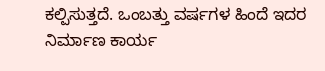ಕಲ್ಪಿಸುತ್ತದೆ. ಒಂಬತ್ತು ವರ್ಷಗಳ ಹಿಂದೆ ಇದರ ನಿರ್ಮಾಣ ಕಾರ್ಯ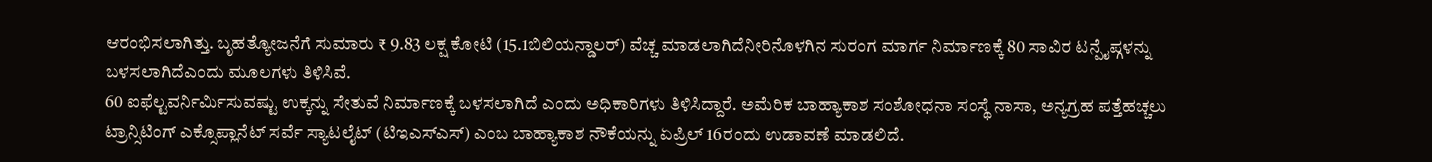ಆರಂಭಿಸಲಾಗಿತ್ತು. ಬೃಹತ್ಯೋಜನೆಗೆ ಸುಮಾರು ₹ 9.83 ಲಕ್ಷ ಕೋಟಿ (15.1ಬಿಲಿಯನ್ಡಾಲರ್‌) ವೆಚ್ಚ ಮಾಡಲಾಗಿದೆನೀರಿನೊಳಗಿನ ಸುರಂಗ ಮಾರ್ಗ ನಿರ್ಮಾಣಕ್ಕೆ 80 ಸಾವಿರ ಟನ್ಪೈಪ್ಗಳನ್ನು ಬಳಸಲಾಗಿದೆಎಂದು ಮೂಲಗಳು ತಿಳಿಸಿವೆ.
60 ಐಫೆಲ್ಟವರ್ನಿರ್ಮಿಸುವಷ್ಟು ಉಕ್ಕನ್ನು ಸೇತುವೆ ನಿರ್ಮಾಣಕ್ಕೆ ಬಳಸಲಾಗಿದೆ ಎಂದು ಅಧಿಕಾರಿಗಳು ತಿಳಿಸಿದ್ದಾರೆ. ಅಮೆರಿಕ ಬಾಹ್ಯಾಕಾಶ ಸಂಶೋಧನಾ ಸಂಸ್ಥೆ ನಾಸಾ, ಅನ್ಯಗ್ರಹ ಪತ್ತೆಹಚ್ಚಲು ಟ್ರಾನ್ಸಿಟಿಂಗ್ ಎಕ್ಸೊಪ್ಲಾನೆಟ್ ಸರ್ವೆ ಸ್ಯಾಟಲೈಟ್ (ಟಿಇಎಸ್ಎಸ್) ಎಂಬ ಬಾಹ್ಯಾಕಾಶ ನೌಕೆಯನ್ನು ಏಪ್ರಿಲ್ 16ರಂದು ಉಡಾವಣೆ ಮಾಡಲಿದೆ.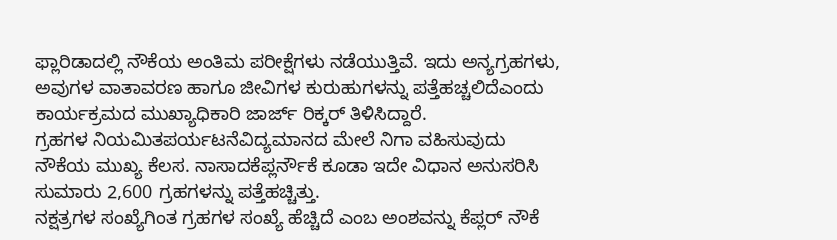ಫ್ಲಾರಿಡಾದಲ್ಲಿ ನೌಕೆಯ ಅಂತಿಮ ಪರೀಕ್ಷೆಗಳು ನಡೆಯುತ್ತಿವೆ. ಇದು ಅನ್ಯಗ್ರಹಗಳು, ಅವುಗಳ ವಾತಾವರಣ ಹಾಗೂ ಜೀವಿಗಳ ಕುರುಹುಗಳನ್ನು ಪತ್ತೆಹಚ್ಚಲಿದೆಎಂದು ಕಾರ್ಯಕ್ರಮದ ಮುಖ್ಯಾಧಿಕಾರಿ ಜಾರ್ಜ್ ರಿಕ್ಕರ್ ತಿಳಿಸಿದ್ದಾರೆ.
ಗ್ರಹಗಳ ನಿಯಮಿತಪರ್ಯಟನೆವಿದ್ಯಮಾನದ ಮೇಲೆ ನಿಗಾ ವಹಿಸುವುದು ನೌಕೆಯ ಮುಖ್ಯ ಕೆಲಸ. ನಾಸಾದಕೆಪ್ಲರ್ನೌಕೆ ಕೂಡಾ ಇದೇ ವಿಧಾನ ಅನುಸರಿಸಿ ಸುಮಾರು 2,600 ಗ್ರಹಗಳನ್ನು ಪತ್ತೆಹಚ್ಚಿತ್ತು.
ನಕ್ಷತ್ರಗಳ ಸಂಖ್ಯೆಗಿಂತ ಗ್ರಹಗಳ ಸಂಖ್ಯೆ ಹೆಚ್ಚಿದೆ ಎಂಬ ಅಂಶವನ್ನು ಕೆಪ್ಲರ್ ನೌಕೆ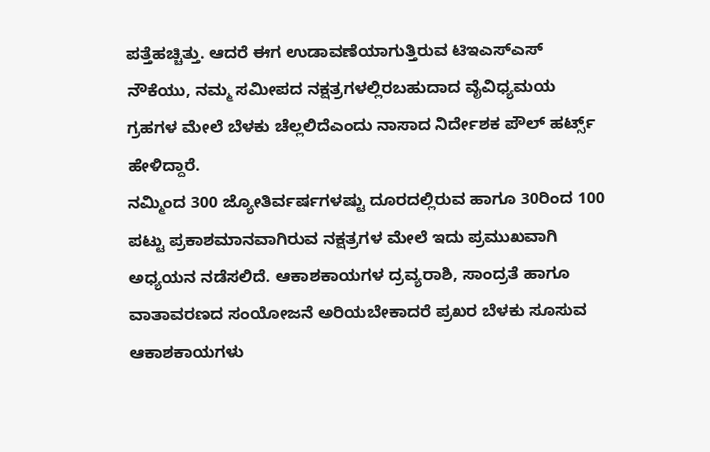ಪತ್ತೆಹಚ್ಚಿತ್ತು. ಆದರೆ ಈಗ ಉಡಾವಣೆಯಾಗುತ್ತಿರುವ ಟಿಇಎಸ್ಎಸ್ ನೌಕೆಯು, ನಮ್ಮ ಸಮೀಪದ ನಕ್ಷತ್ರಗಳಲ್ಲಿರಬಹುದಾದ ವೈವಿಧ್ಯಮಯ ಗ್ರಹಗಳ ಮೇಲೆ ಬೆಳಕು ಚೆಲ್ಲಲಿದೆಎಂದು ನಾಸಾದ ನಿರ್ದೇಶಕ ಪೌಲ್ ಹರ್ಟ್ಸ್ ಹೇಳಿದ್ದಾರೆ.
ನಮ್ಮಿಂದ 300 ಜ್ಯೋತಿರ್ವರ್ಷಗಳಷ್ಟು ದೂರದಲ್ಲಿರುವ ಹಾಗೂ 30ರಿಂದ 100 ಪಟ್ಟು ಪ್ರಕಾಶಮಾನವಾಗಿರುವ ನಕ್ಷತ್ರಗಳ ಮೇಲೆ ಇದು ಪ್ರಮುಖವಾಗಿ ಅಧ್ಯಯನ ನಡೆಸಲಿದೆ. ಆಕಾಶಕಾಯಗಳ ದ್ರವ್ಯರಾಶಿ, ಸಾಂದ್ರತೆ ಹಾಗೂ ವಾತಾವರಣದ ಸಂಯೋಜನೆ ಅರಿಯಬೇಕಾದರೆ ಪ್ರಖರ ಬೆಳಕು ಸೂಸುವ ಆಕಾಶಕಾಯಗಳು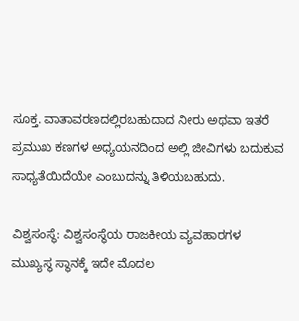ಸೂಕ್ತ. ವಾತಾವರಣದಲ್ಲಿರಬಹುದಾದ ನೀರು ಅಥವಾ ಇತರೆ ಪ್ರಮುಖ ಕಣಗಳ ಅಧ್ಯಯನದಿಂದ ಅಲ್ಲಿ ಜೀವಿಗಳು ಬದುಕುವ ಸಾಧ್ಯತೆಯಿದೆಯೇ ಎಂಬುದನ್ನು ತಿಳಿಯಬಹುದು.

ವಿಶ್ವಸಂಸ್ಥೆ: ವಿಶ್ವಸಂಸ್ಥೆಯ ರಾಜಕೀಯ ವ್ಯವಹಾರಗಳ ಮುಖ್ಯಸ್ಥ ಸ್ಥಾನಕ್ಕೆ ಇದೇ ಮೊದಲ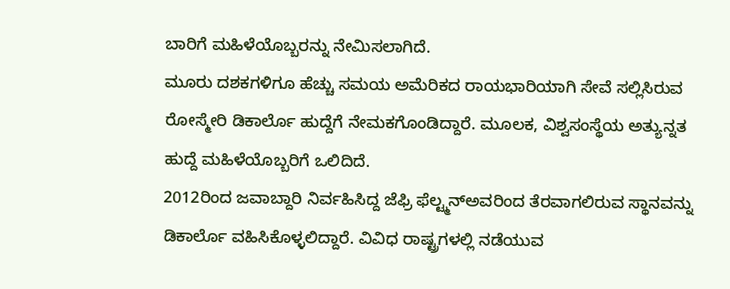ಬಾರಿಗೆ ಮಹಿಳೆಯೊಬ್ಬರನ್ನು ನೇಮಿಸಲಾಗಿದೆ.
ಮೂರು ದಶಕಗಳಿಗೂ ಹೆಚ್ಚು ಸಮಯ ಅಮೆರಿಕದ ರಾಯಭಾರಿಯಾಗಿ ಸೇವೆ ಸಲ್ಲಿಸಿರುವ ರೋಸ್ಮೇರಿ ಡಿಕಾರ್ಲೊ ಹುದ್ದೆಗೆ ನೇಮಕಗೊಂಡಿದ್ದಾರೆ. ಮೂಲಕ, ವಿಶ್ವಸಂಸ್ಥೆಯ ಅತ್ಯುನ್ನತ ಹುದ್ದೆ ಮಹಿಳೆಯೊಬ್ಬರಿಗೆ ಒಲಿದಿದೆ.
2012ರಿಂದ ಜವಾಬ್ದಾರಿ ನಿರ್ವಹಿಸಿದ್ದ ಜೆಫ್ರಿ ಫೆಲ್ಟ್ಮನ್ಅವರಿಂದ ತೆರವಾಗಲಿರುವ ಸ್ಥಾನವನ್ನು ಡಿಕಾರ್ಲೊ ವಹಿಸಿಕೊಳ್ಳಲಿದ್ದಾರೆ. ವಿವಿಧ ರಾಷ್ಟ್ರಗಳಲ್ಲಿ ನಡೆಯುವ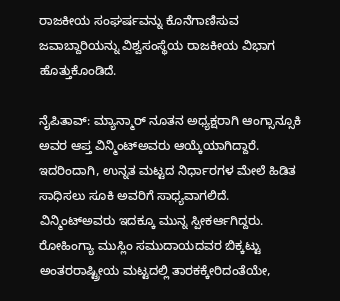ರಾಜಕೀಯ ಸಂಘರ್ಷವನ್ನು ಕೊನೆಗಾಣಿಸುವ ಜವಾಬ್ದಾರಿಯನ್ನು ವಿಶ್ವಸಂಸ್ಥೆಯ ರಾಜಕೀಯ ವಿಭಾಗ ಹೊತ್ತುಕೊಂಡಿದೆ.

ನೈಪಿತಾವ್: ಮ್ಯಾನ್ಮಾರ್ ನೂತನ ಅಧ್ಯಕ್ಷರಾಗಿ ಆಂಗ್ಸಾನ್ಸೂಕಿ ಅವರ ಆಪ್ತ ವಿನ್ಮಿಂಟ್ಅವರು ಆಯ್ಕೆಯಾಗಿದ್ದಾರೆ. ಇದರಿಂದಾಗಿ, ಉನ್ನತ ಮಟ್ಟದ ನಿರ್ಧಾರಗಳ ಮೇಲೆ ಹಿಡಿತ ಸಾಧಿಸಲು ಸೂಕಿ ಅವರಿಗೆ ಸಾಧ್ಯವಾಗಲಿದೆ.
ವಿನ್ಮಿಂಟ್ಅವರು ಇದಕ್ಕೂ ಮುನ್ನ ಸ್ಪೀಕರ್ಆಗಿದ್ದರು. ರೋಹಿಂಗ್ಯಾ ಮುಸ್ಲಿಂ ಸಮುದಾಯದವರ ಬಿಕ್ಕಟ್ಟು ಅಂತರರಾಷ್ಟ್ರೀಯ ಮಟ್ಟದಲ್ಲಿ ತಾರಕಕ್ಕೇರಿದಂತೆಯೇ,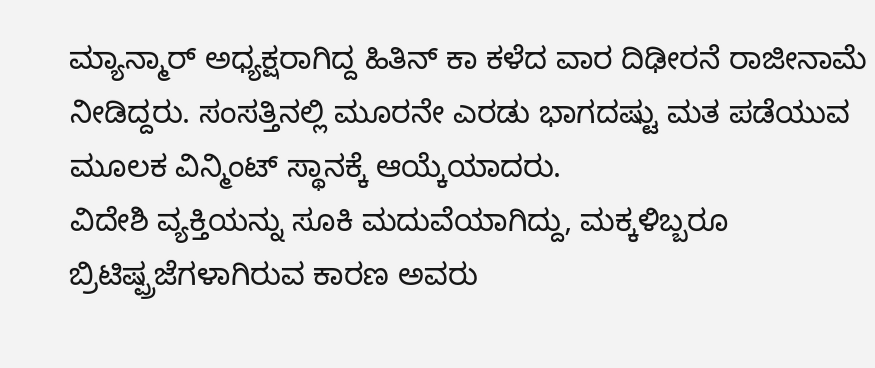ಮ್ಯಾನ್ಮಾರ್ ಅಧ್ಯಕ್ಷರಾಗಿದ್ದ ಹಿತಿನ್ ಕಾ ಕಳೆದ ವಾರ ದಿಢೀರನೆ ರಾಜೀನಾಮೆ ನೀಡಿದ್ದರು. ಸಂಸತ್ತಿನಲ್ಲಿ ಮೂರನೇ ಎರಡು ಭಾಗದಷ್ಟು ಮತ ಪಡೆಯುವ ಮೂಲಕ ವಿನ್ಮಿಂಟ್ ಸ್ಥಾನಕ್ಕೆ ಆಯ್ಕೆಯಾದರು.
ವಿದೇಶಿ ವ್ಯಕ್ತಿಯನ್ನು ಸೂಕಿ ಮದುವೆಯಾಗಿದ್ದು, ಮಕ್ಕಳಿಬ್ಬರೂ ಬ್ರಿಟಿಷ್ಪ್ರಜೆಗಳಾಗಿರುವ ಕಾರಣ ಅವರು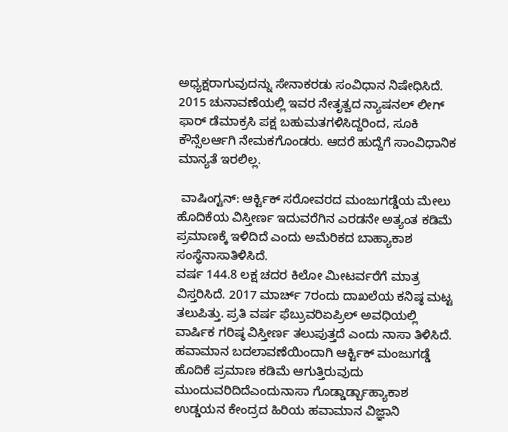ಅಧ್ಯಕ್ಷರಾಗುವುದನ್ನು ಸೇನಾಕರಡು ಸಂವಿಧಾನ ನಿಷೇಧಿಸಿದೆ.
2015 ಚುನಾವಣೆಯಲ್ಲಿ ಇವರ ನೇತೃತ್ವದ ನ್ಯಾಷನಲ್ ಲೀಗ್ ಫಾರ್ ಡೆಮಾಕ್ರಸಿ ಪಕ್ಷ ಬಹುಮತಗಳಿಸಿದ್ದರಿಂದ, ಸೂಕಿ ಕೌನ್ಸೆಲರ್ಆಗಿ ನೇಮಕಗೊಂಡರು. ಆದರೆ ಹುದ್ದೆಗೆ ಸಾಂವಿಧಾನಿಕ ಮಾನ್ಯತೆ ಇರಲಿಲ್ಲ.

 ವಾಷಿಂಗ್ಟನ್‌: ಆರ್ಕ್ಟಿಕ್ ಸರೋವರದ ಮಂಜುಗಡ್ಡೆಯ ಮೇಲು ಹೊದಿಕೆಯ ವಿಸ್ತೀರ್ಣ ಇದುವರೆಗಿನ ಎರಡನೇ ಅತ್ಯಂತ ಕಡಿಮೆ ಪ್ರಮಾಣಕ್ಕೆ ಇಳಿದಿದೆ ಎಂದು ಅಮೆರಿಕದ ಬಾಹ್ಯಾಕಾಶ ಸಂಸ್ಥೆನಾಸಾತಿಳಿಸಿದೆ.
ವರ್ಷ 144.8 ಲಕ್ಷ ಚದರ ಕಿಲೋ ಮೀಟರ್ವರೆಗೆ ಮಾತ್ರ ವಿಸ್ತರಿಸಿದೆ. 2017 ಮಾರ್ಚ್‌ 7ರಂದು ದಾಖಲೆಯ ಕನಿಷ್ಠ ಮಟ್ಟ ತಲುಪಿತ್ತು. ಪ್ರತಿ ವರ್ಷ ಫೆಬ್ರುವರಿಏಪ್ರಿಲ್ ಅವಧಿಯಲ್ಲಿ ವಾರ್ಷಿಕ ಗರಿಷ್ಠ ವಿಸ್ತೀರ್ಣ ತಲುಪುತ್ತದೆ ಎಂದು ನಾಸಾ ತಿಳಿಸಿದೆ.
ಹವಾಮಾನ ಬದಲಾವಣೆಯಿಂದಾಗಿ ಆರ್ಕ್ಟಿಕ್ ಮಂಜುಗಡ್ಡೆ ಹೊದಿಕೆ ಪ್ರಮಾಣ ಕಡಿಮೆ ಆಗುತ್ತಿರುವುದು ಮುಂದುವರಿದಿದೆಎಂದುನಾಸಾ ಗೊಡ್ಡಾರ್ಡ್ಬಾಹ್ಯಾಕಾಶ ಉಡ್ಡಯನ ಕೇಂದ್ರದ ಹಿರಿಯ ಹವಾಮಾನ ವಿಜ್ಞಾನಿ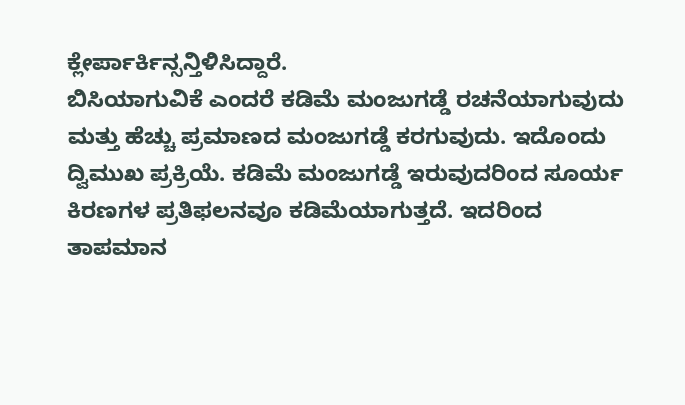ಕ್ಲೇರ್ಪಾರ್ಕಿನ್ಸನ್ತಿಳಿಸಿದ್ದಾರೆ.
ಬಿಸಿಯಾಗುವಿಕೆ ಎಂದರೆ ಕಡಿಮೆ ಮಂಜುಗಡ್ಡೆ ರಚನೆಯಾಗುವುದು ಮತ್ತು ಹೆಚ್ಚು ಪ್ರಮಾಣದ ಮಂಜುಗಡ್ಡೆ ಕರಗುವುದು. ಇದೊಂದು ದ್ವಿಮುಖ ಪ್ರಕ್ರಿಯೆ. ಕಡಿಮೆ ಮಂಜುಗಡ್ಡೆ ಇರುವುದರಿಂದ ಸೂರ್ಯ ಕಿರಣಗಳ ಪ್ರತಿಫಲನವೂ ಕಡಿಮೆಯಾಗುತ್ತದೆ. ಇದರಿಂದ ತಾಪಮಾನ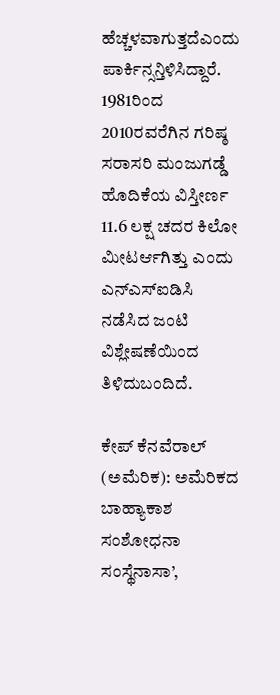ಹೆಚ್ಚಳವಾಗುತ್ತದೆಎಂದು ಪಾರ್ಕಿನ್ಸನ್ತಿಳಿಸಿದ್ದಾರೆ.
1981ರಿಂದ 2010ರವರೆಗಿನ ಗರಿಷ್ಠ ಸರಾಸರಿ ಮಂಜುಗಡ್ಡೆ ಹೊದಿಕೆಯ ವಿಸ್ತೀರ್ಣ 11.6 ಲಕ್ಷ ಚದರ ಕಿಲೋ ಮೀಟರ್ಆಗಿತ್ತು ಎಂದು ಎನ್ಎಸ್ಐಡಿಸಿ ನಡೆಸಿದ ಜಂಟಿ ವಿಶ್ಲೇಷಣೆಯಿಂದ ತಿಳಿದುಬಂದಿದೆ.

ಕೇಪ್ ಕೆನವೆರಾಲ್‌ (ಅಮೆರಿಕ): ಅಮೆರಿಕದ ಬಾಹ್ಯಾಕಾಶ ಸಂಶೋಧನಾ ಸಂಸ್ಥೆನಾಸಾ’,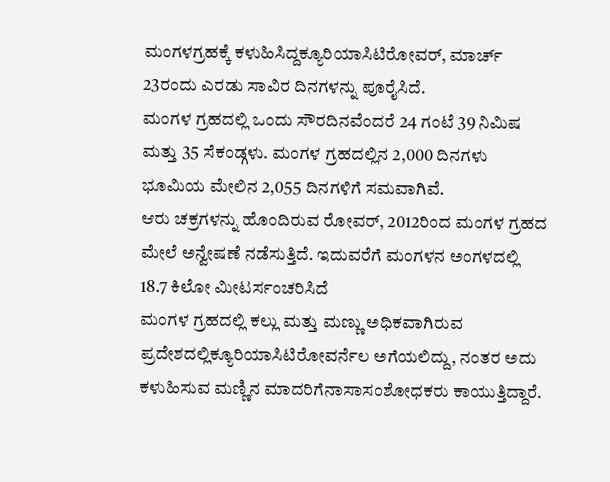ಮಂಗಳಗ್ರಹಕ್ಕೆ ಕಳುಹಿಸಿದ್ದಕ್ಯೂರಿಯಾಸಿಟಿರೋವರ್‌, ಮಾರ್ಚ್‌ 23ರಂದು ಎರಡು ಸಾವಿರ ದಿನಗಳನ್ನು ಪೂರೈಸಿದೆ.
ಮಂಗಳ ಗ್ರಹದಲ್ಲಿ ಒಂದು ಸೌರದಿನವೆಂದರೆ 24 ಗಂಟೆ 39 ನಿಮಿಷ ಮತ್ತು 35 ಸೆಕಂಡ್ಗಳು. ಮಂಗಳ ಗ್ರಹದಲ್ಲಿನ 2,000 ದಿನಗಳು ಭೂಮಿಯ ಮೇಲಿನ 2,055 ದಿನಗಳಿಗೆ ಸಮವಾಗಿವೆ.
ಆರು ಚಕ್ರಗಳನ್ನು ಹೊಂದಿರುವ ರೋವರ್‌, 2012ರಿಂದ ಮಂಗಳ ಗ್ರಹದ ಮೇಲೆ ಅನ್ವೇಷಣೆ ನಡೆಸುತ್ತಿದೆ. ಇದುವರೆಗೆ ಮಂಗಳನ ಅಂಗಳದಲ್ಲಿ 18.7 ಕಿಲೋ ಮೀಟರ್ಸಂಚರಿಸಿದೆ
ಮಂಗಳ ಗ್ರಹದಲ್ಲಿ ಕಲ್ಲು ಮತ್ತು ಮಣ್ಣು ಅಧಿಕವಾಗಿರುವ ಪ್ರದೇಶದಲ್ಲಿಕ್ಯೂರಿಯಾಸಿಟಿರೋವರ್ನೆಲ ಅಗೆಯಲಿದ್ದು, ನಂತರ ಅದು ಕಳುಹಿಸುವ ಮಣ್ಣಿನ ಮಾದರಿಗೆನಾಸಾಸಂಶೋಧಕರು ಕಾಯುತ್ತಿದ್ದಾರೆ.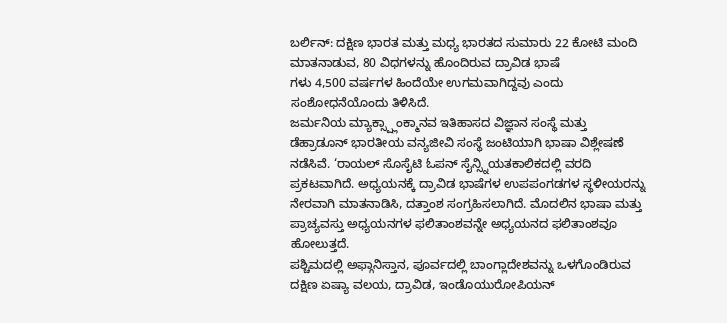ಬರ್ಲಿನ್: ದಕ್ಷಿಣ ಭಾರತ ಮತ್ತು ಮಧ್ಯ ಭಾರತದ ಸುಮಾರು 22 ಕೋಟಿ ಮಂದಿ ಮಾತನಾಡುವ, 80 ವಿಧಗಳನ್ನು ಹೊಂದಿರುವ ದ್ರಾವಿಡ ಭಾಷೆ
ಗಳು 4,500 ವರ್ಷಗಳ ಹಿಂದೆಯೇ ಉಗಮವಾಗಿದ್ದವು ಎಂದು ಸಂಶೋಧನೆಯೊಂದು ತಿಳಿಸಿದೆ.
ಜರ್ಮನಿಯ ಮ್ಯಾಕ್ಸ್ಪ್ಲಾಂಕ್ಮಾನವ ಇತಿಹಾಸದ ವಿಜ್ಞಾನ ಸಂಸ್ಥೆ ಮತ್ತು ಡೆಹ್ರಾಡೂನ್ ಭಾರತೀಯ ವನ್ಯಜೀವಿ ಸಂಸ್ಥೆ ಜಂಟಿಯಾಗಿ ಭಾಷಾ ವಿಶ್ಲೇಷಣೆ ನಡೆಸಿವೆ. ‘ರಾಯಲ್ ಸೊಸೈಟಿ ಓಪನ್ ಸೈನ್ಸ್ನಿಯತಕಾಲಿಕದಲ್ಲಿ ವರದಿ ಪ್ರಕಟವಾಗಿದೆ. ಅಧ್ಯಯನಕ್ಕೆ ದ್ರಾವಿಡ ಭಾಷೆಗಳ ಉಪಪಂಗಡಗಳ ಸ್ಥಳೀಯರನ್ನು ನೇರವಾಗಿ ಮಾತನಾಡಿಸಿ, ದತ್ತಾಂಶ ಸಂಗ್ರಹಿಸಲಾಗಿದೆ. ಮೊದಲಿನ ಭಾಷಾ ಮತ್ತು ಪ್ರಾಚ್ಯವಸ್ತು ಅಧ್ಯಯನಗಳ ಫಲಿತಾಂಶವನ್ನೇ ಅಧ್ಯಯನದ ಫಲಿತಾಂಶವೂ ಹೋಲುತ್ತದೆ.
ಪಶ್ಚಿಮದಲ್ಲಿ ಅಫ್ಗಾನಿಸ್ತಾನ, ಪೂರ್ವದಲ್ಲಿ ಬಾಂಗ್ಲಾದೇಶವನ್ನು ಒಳಗೊಂಡಿರುವ ದಕ್ಷಿಣ ಏಷ್ಯಾ ವಲಯ, ದ್ರಾವಿಡ, ಇಂಡೊಯುರೋಪಿಯನ್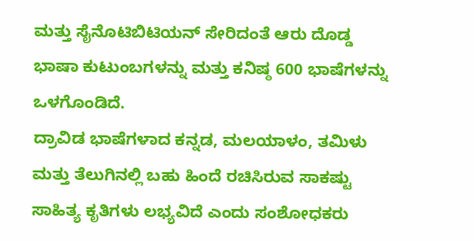ಮತ್ತು ಸೈನೊಟಿಬಿಟಿಯನ್ ಸೇರಿದಂತೆ ಆರು ದೊಡ್ಡ ಭಾಷಾ ಕುಟುಂಬಗಳನ್ನು ಮತ್ತು ಕನಿಷ್ಠ 600 ಭಾಷೆಗಳನ್ನು ಒಳಗೊಂಡಿದೆ.
ದ್ರಾವಿಡ ಭಾಷೆಗಳಾದ ಕನ್ನಡ, ಮಲಯಾಳಂ, ತಮಿಳು ಮತ್ತು ತೆಲುಗಿನಲ್ಲಿ ಬಹು ಹಿಂದೆ ರಚಿಸಿರುವ ಸಾಕಷ್ಟು ಸಾಹಿತ್ಯ ಕೃತಿಗಳು ಲಭ್ಯವಿದೆ ಎಂದು ಸಂಶೋಧಕರು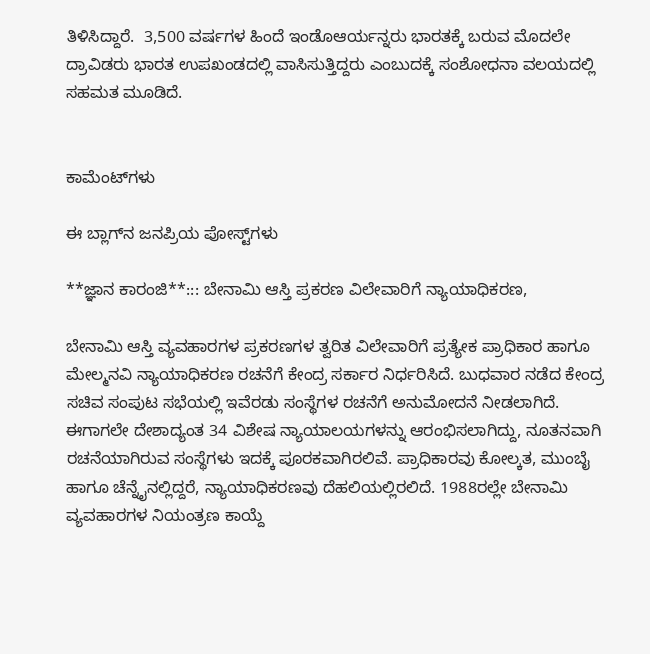ತಿಳಿಸಿದ್ದಾರೆ.  3,500 ವರ್ಷಗಳ ಹಿಂದೆ ಇಂಡೊಆರ್ಯನ್ನರು ಭಾರತಕ್ಕೆ ಬರುವ ಮೊದಲೇ ದ್ರಾವಿಡರು ಭಾರತ ಉಪಖಂಡದಲ್ಲಿ ವಾಸಿಸುತ್ತಿದ್ದರು ಎಂಬುದಕ್ಕೆ ಸಂಶೋಧನಾ ವಲಯದಲ್ಲಿ ಸಹಮತ ಮೂಡಿದೆ.


ಕಾಮೆಂಟ್‌ಗಳು

ಈ ಬ್ಲಾಗ್‌ನ ಜನಪ್ರಿಯ ಪೋಸ್ಟ್‌ಗಳು

**ಜ್ಞಾನ ಕಾರಂಜಿ**::: ಬೇನಾಮಿ ಆಸ್ತಿ ಪ್ರಕರಣ ವಿಲೇವಾರಿಗೆ ನ್ಯಾಯಾಧಿಕರಣ,

ಬೇನಾಮಿ ಆಸ್ತಿ ವ್ಯವಹಾರಗಳ ಪ್ರಕರಣಗಳ ತ್ವರಿತ ವಿಲೇವಾರಿಗೆ ಪ್ರತ್ಯೇಕ ಪ್ರಾಧಿಕಾರ ಹಾಗೂ ಮೇಲ್ಮನವಿ ನ್ಯಾಯಾಧಿಕರಣ ರಚನೆಗೆ ಕೇಂದ್ರ ಸರ್ಕಾರ ನಿರ್ಧರಿಸಿದೆ. ಬುಧವಾರ ನಡೆದ ಕೇಂದ್ರ ಸಚಿವ ಸಂಪುಟ ಸಭೆಯಲ್ಲಿ ಇವೆರಡು ಸಂಸ್ಥೆಗಳ ರಚನೆಗೆ ಅನುಮೋದನೆ ನೀಡಲಾಗಿದೆ. ಈಗಾಗಲೇ ದೇಶಾದ್ಯಂತ 34 ವಿಶೇಷ ನ್ಯಾಯಾಲಯಗಳನ್ನು ಆರಂಭಿಸಲಾಗಿದ್ದು, ನೂತನವಾಗಿ ರಚನೆಯಾಗಿರುವ ಸಂಸ್ಥೆಗಳು ಇದಕ್ಕೆ ಪೂರಕವಾಗಿರಲಿವೆ. ಪ್ರಾಧಿಕಾರವು ಕೋಲ್ಕತ, ಮುಂಬೈ ಹಾಗೂ ಚೆನ್ನೈನಲ್ಲಿದ್ದರೆ, ನ್ಯಾಯಾಧಿಕರಣವು ದೆಹಲಿಯಲ್ಲಿರಲಿದೆ. 1988ರಲ್ಲೇ ಬೇನಾಮಿ ವ್ಯವಹಾರಗಳ ನಿಯಂತ್ರಣ ಕಾಯ್ದೆ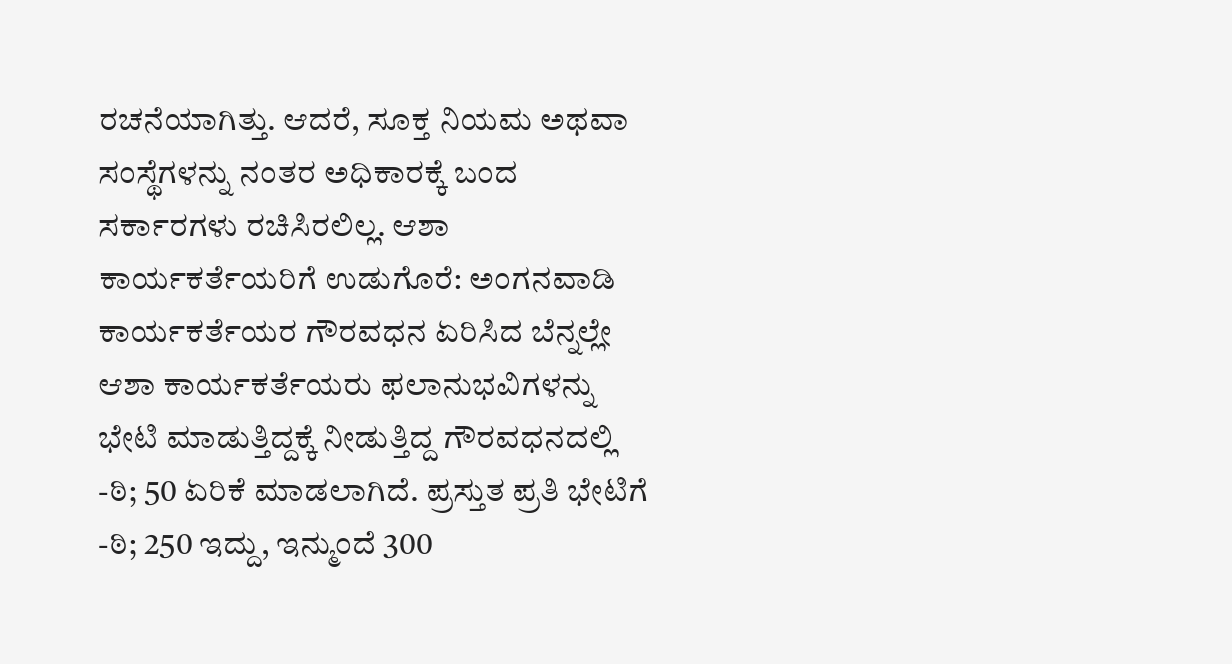ರಚನೆಯಾಗಿತ್ತು. ಆದರೆ, ಸೂಕ್ತ ನಿಯಮ ಅಥವಾ ಸಂಸ್ಥೆಗಳನ್ನು ನಂತರ ಅಧಿಕಾರಕ್ಕೆ ಬಂದ ಸರ್ಕಾರಗಳು ರಚಿಸಿರಲಿಲ್ಲ. ಆಶಾ ಕಾರ್ಯಕರ್ತೆಯರಿಗೆ ಉಡುಗೊರೆ: ಅಂಗನವಾಡಿ ಕಾರ್ಯಕರ್ತೆಯರ ಗೌರವಧನ ಏರಿಸಿದ ಬೆನ್ನಲ್ಲೇ ಆಶಾ ಕಾರ್ಯಕರ್ತೆಯರು ಫಲಾನುಭವಿಗಳನ್ನು ಭೇಟಿ ಮಾಡುತ್ತಿದ್ದಕ್ಕೆ ನೀಡುತ್ತಿದ್ದ ಗೌರವಧನದಲ್ಲಿ -ಠಿ; 50 ಏರಿಕೆ ಮಾಡಲಾಗಿದೆ. ಪ್ರಸ್ತುತ ಪ್ರತಿ ಭೇಟಿಗೆ -ಠಿ; 250 ಇದ್ದು, ಇನ್ಮುಂದೆ 300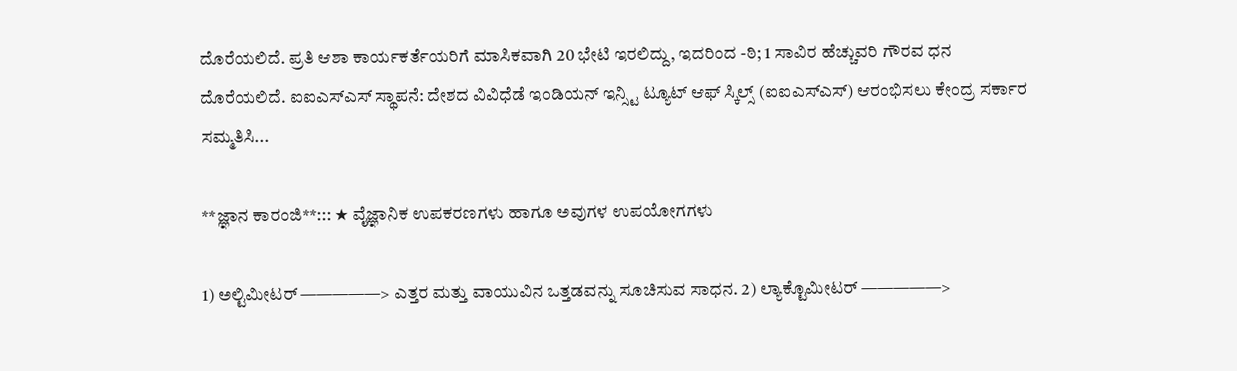ದೊರೆಯಲಿದೆ. ಪ್ರತಿ ಆಶಾ ಕಾರ್ಯಕರ್ತೆಯರಿಗೆ ಮಾಸಿಕವಾಗಿ 20 ಭೇಟಿ ಇರಲಿದ್ದು, ಇದರಿಂದ -ಠಿ; 1 ಸಾವಿರ ಹೆಚ್ಚುವರಿ ಗೌರವ ಧನ ದೊರೆಯಲಿದೆ. ಐಐಎಸ್ಎಸ್ ಸ್ಥಾಪನೆ: ದೇಶದ ವಿವಿಧೆಡೆ ಇಂಡಿಯನ್ ಇನ್ಸ್ಟಿ ಟ್ಯೂಟ್ ಆಫ್ ಸ್ಕಿಲ್ಸ್ (ಐಐಎಸ್ಎಸ್) ಆರಂಭಿಸಲು ಕೇಂದ್ರ ಸರ್ಕಾರ ಸಮ್ಮತಿಸಿ...

**ಜ್ಞಾನ ಕಾರಂಜಿ**::: ★ ವೈಜ್ಞಾನಿಕ ಉಪಕರಣಗಳು ಹಾಗೂ ಅವುಗಳ ಉಪಯೋಗಗಳು

1) ಅಲ್ಟಿಮೀಟರ್ —————> ಎತ್ತರ ಮತ್ತು ವಾಯುವಿನ ಒತ್ತಡವನ್ನು ಸೂಚಿಸುವ ಸಾಧನ. 2) ಲ್ಯಾಕ್ಟೊಮೀಟರ್ —————>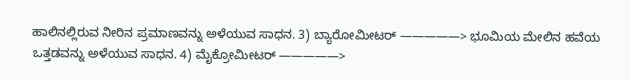ಹಾಲಿನಲ್ಲಿರುವ ನೀರಿನ ಪ್ರಮಾಣವನ್ನು ಅಳೆಯುವ ಸಾಧನ. 3) ಬ್ಯಾರೋಮೀಟರ್ —————> ಭೂಮಿಯ ಮೇಲಿನ ಹವೆಯ ಒತ್ತಡವನ್ನು ಅಳೆಯುವ ಸಾಧನ. 4) ಮೈಕ್ರೋಮೀಟರ್ —————>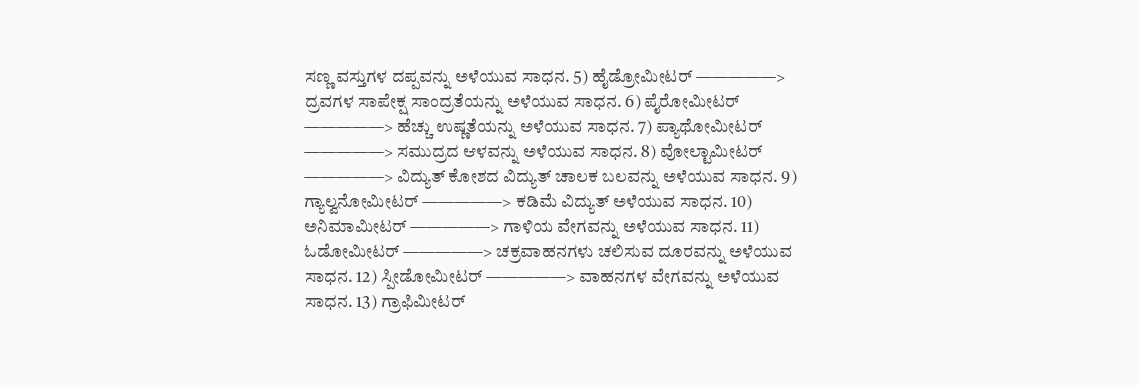ಸಣ್ಣ ವಸ್ತುಗಳ ದಪ್ಪವನ್ನು ಅಳೆಯುವ ಸಾಧನ. 5) ಹೈಡ್ರೋಮೀಟರ್ —————> ದ್ರವಗಳ ಸಾಪೇಕ್ಷ ಸಾಂದ್ರತೆಯನ್ನು ಅಳೆಯುವ ಸಾಧನ. 6) ಪೈರೋಮೀಟರ್ —————> ಹೆಚ್ಚು ಉಷ್ಣತೆಯನ್ನು ಅಳೆಯುವ ಸಾಧನ. 7) ಪ್ಯಾಥೋಮೀಟರ್ —————> ಸಮುದ್ರದ ಆಳವನ್ನು ಅಳೆಯುವ ಸಾಧನ. 8) ವೋಲ್ಟಾಮೀಟರ್ —————> ವಿದ್ಯುತ್ ಕೋಶದ ವಿದ್ಯುತ್ ಚಾಲಕ ಬಲವನ್ನು ಅಳೆಯುವ ಸಾಧನ. 9) ಗ್ಯಾಲ್ವನೋಮೀಟರ್ —————> ಕಡಿಮೆ ವಿದ್ಯುತ್ ಅಳೆಯುವ ಸಾಧನ. 10) ಅನಿಮಾಮೀಟರ್ —————> ಗಾಳಿಯ ವೇಗವನ್ನು ಅಳೆಯುವ ಸಾಧನ. 11) ಓಡೋಮೀಟರ್ —————> ಚಕ್ರವಾಹನಗಳು ಚಲಿಸುವ ದೂರವನ್ನು ಅಳೆಯುವ ಸಾಧನ. 12) ಸ್ಪೀಡೋಮೀಟರ್ —————> ವಾಹನಗಳ ವೇಗವನ್ನು ಅಳೆಯುವ ಸಾಧನ. 13) ಗ್ರಾಫಿಮೀಟರ್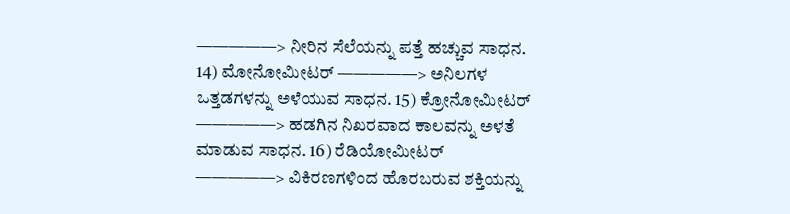—————> ನೀರಿನ ಸೆಲೆಯನ್ನು ಪತ್ತೆ ಹಚ್ಚುವ ಸಾಧನ. 14) ಮೋನೋಮೀಟರ್ —————> ಅನಿಲಗಳ ಒತ್ತಡಗಳನ್ನು ಅಳೆಯುವ ಸಾಧನ. 15) ಕ್ರೋನೋಮೀಟರ್ —————> ಹಡಗಿನ ನಿಖರವಾದ ಕಾಲವನ್ನು ಅಳತೆ ಮಾಡುವ ಸಾಧನ. 16) ರೆಡಿಯೋಮೀಟರ್ —————> ವಿಕಿರಣಗಳಿಂದ ಹೊರಬರುವ ಶಕ್ತಿಯನ್ನು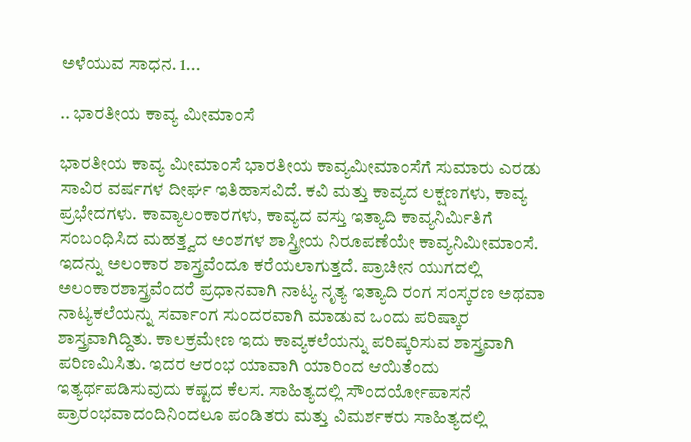ಅಳೆಯುವ ಸಾಧನ. 1...

.. ಭಾರತೀಯ ಕಾವ್ಯ ಮೀಮಾಂಸೆ

ಭಾರತೀಯ ಕಾವ್ಯ ಮೀಮಾಂಸೆ ಭಾರತೀಯ ಕಾವ್ಯಮೀಮಾಂಸೆಗೆ ಸುಮಾರು ಎರಡು ಸಾವಿರ ವರ್ಷಗಳ ದೀರ್ಘ ಇತಿಹಾಸವಿದೆ. ಕವಿ ಮತ್ತು ಕಾವ್ಯದ ಲಕ್ಷಣಗಳು, ಕಾವ್ಯ ಪ್ರಭೇದಗಳು. ಕಾವ್ಯಾಲಂಕಾರಗಳು, ಕಾವ್ಯದ ವಸ್ತು ಇತ್ಯಾದಿ ಕಾವ್ಯನಿರ್ಮಿತಿಗೆ ಸಂಬಂಧಿಸಿದ ಮಹತ್ತ್ವದ ಅಂಶಗಳ ಶಾಸ್ತ್ರೀಯ ನಿರೂಪಣೆಯೇ ಕಾವ್ಯನಿಮೀಮಾಂಸೆ. ಇದನ್ನು ಅಲಂಕಾರ ಶಾಸ್ತ್ರವೆಂದೂ ಕರೆಯಲಾಗುತ್ತದೆ. ಪ್ರಾಚೀನ ಯುಗದಲ್ಲಿ ಅಲಂಕಾರಶಾಸ್ತ್ರವೆಂದರೆ ಪ್ರಧಾನವಾಗಿ ನಾಟ್ಯ ನೃತ್ಯ ಇತ್ಯಾದಿ ರಂಗ ಸಂಸ್ಕರಣ ಅಥವಾ ನಾಟ್ಯಕಲೆಯನ್ನು ಸರ್ವಾಂಗ ಸುಂದರವಾಗಿ ಮಾಡುವ ಒಂದು ಪರಿಷ್ಕಾರ ಶಾಸ್ತ್ರವಾಗಿದ್ದಿತು. ಕಾಲಕ್ರಮೇಣ ಇದು ಕಾವ್ಯಕಲೆಯನ್ನು ಪರಿಷ್ಕರಿಸುವ ಶಾಸ್ತ್ರವಾಗಿ ಪರಿಣಮಿಸಿತು. ಇದರ ಆರಂಭ ಯಾವಾಗಿ ಯಾರಿಂದ ಆಯಿತೆಂದು ಇತ್ಯರ್ಥಪಡಿಸುವುದು ಕಷ್ಟದ ಕೆಲಸ. ಸಾಹಿತ್ಯದಲ್ಲಿ ಸೌಂದರ್ಯೋಪಾಸನೆ ಪ್ರಾರಂಭವಾದಂದಿನಿಂದಲೂ ಪಂಡಿತರು ಮತ್ತು ವಿಮರ್ಶಕರು ಸಾಹಿತ್ಯದಲ್ಲಿ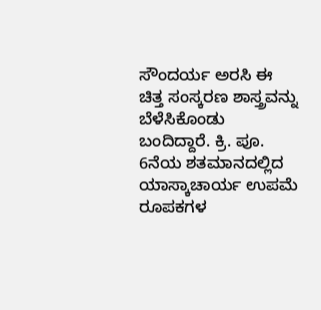ಸೌಂದರ್ಯ ಅರಸಿ ಈ ಚಿತ್ತ ಸಂಸ್ಕರಣ ಶಾಸ್ತ್ರವನ್ನು ಬೆಳೆಸಿಕೊಂಡು ಬಂದಿದ್ದಾರೆ. ಕ್ರಿ. ಪೂ. 6ನೆಯ ಶತಮಾನದಲ್ಲಿದ ಯಾಸ್ಕಾಚಾರ್ಯ ಉಪಮೆ ರೂಪಕಗಳ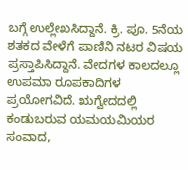ಬಗ್ಗೆ ಉಲ್ಲೇಖಸಿದ್ದಾನೆ. ಕ್ರಿ. ಪೂ. 5ನೆಯ ಶತಕದ ವೇಳೆಗೆ ಪಾಣಿನಿ ನಟರ ವಿಷಯ ಪ್ರಸ್ತಾಪಿಸಿದ್ದಾನೆ. ವೇದಗಳ ಕಾಲದಲ್ಲೂ ಉಪಮಾ ರೂಪಕಾದಿಗಳ ಪ್ರಯೋಗವಿದೆ. ಋಗ್ವೇದದಲ್ಲಿ ಕಂಡುಬರುವ ಯಮಯಮಿಯರ ಸಂವಾದ,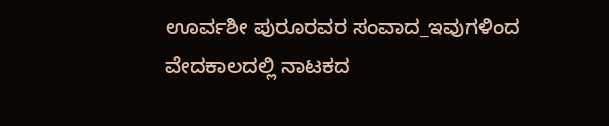ಊರ್ವಶೀ ಪುರೂರವರ ಸಂವಾದ_ಇವುಗಳಿಂದ ವೇದಕಾಲದಲ್ಲಿ ನಾಟಕದ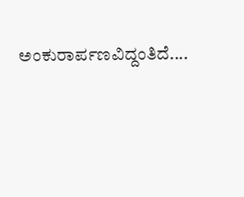ಅಂಕುರಾರ್ಪಣವಿದ್ದಂತಿದೆ....